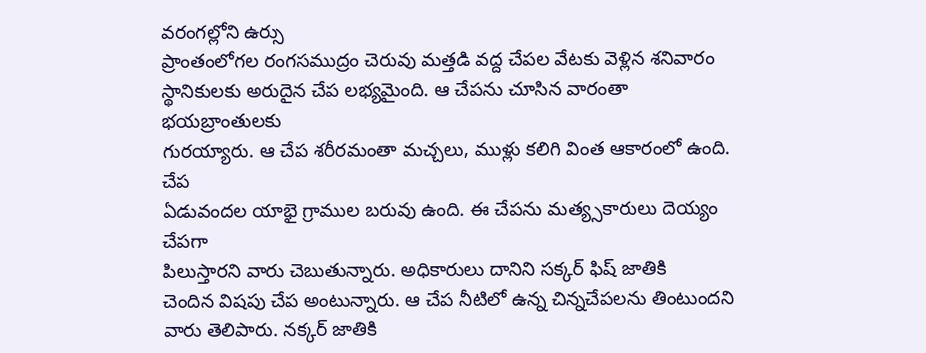వరంగల్లోని ఉర్సు
ప్రాంతంలోగల రంగసముద్రం చెరువు మత్తడి వద్ద చేపల వేటకు వెళ్లిన శనివారం
స్థానికులకు అరుదైన చేప లభ్యమైంది. ఆ చేపను చూసిన వారంతా భయబ్రాంతులకు
గురయ్యారు. ఆ చేప శరీరమంతా మచ్చలు, ముళ్లు కలిగి వింత ఆకారంలో ఉంది. చేప
ఏడువందల యాభై గ్రాముల బరువు ఉంది. ఈ చేపను మత్య్సకారులు దెయ్యం చేపగా
పిలుస్తారని వారు చెబుతున్నారు. అధికారులు దానిని సక్కర్ ఫిష్ జాతికి
చెందిన విషపు చేప అంటున్నారు. ఆ చేప నీటిలో ఉన్న చిన్నచేపలను తింటుందని
వారు తెలిపారు. నక్కర్ జాతికి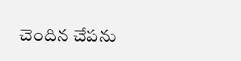చెందిన చేపను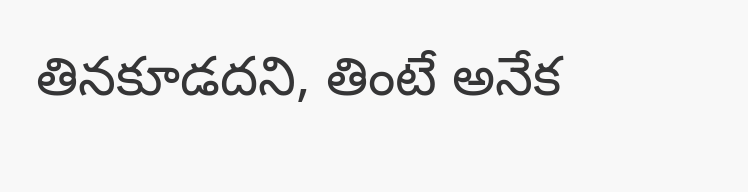తినకూడదని, తింటే అనేక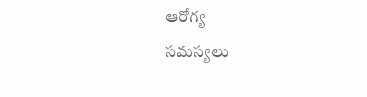ఆరోగ్య
సమస్యలు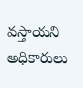వస్తాయని అధికారులు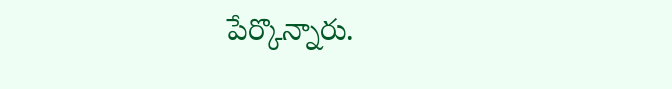పేర్కొన్నారు.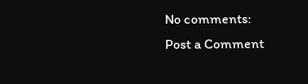No comments:
Post a Comment